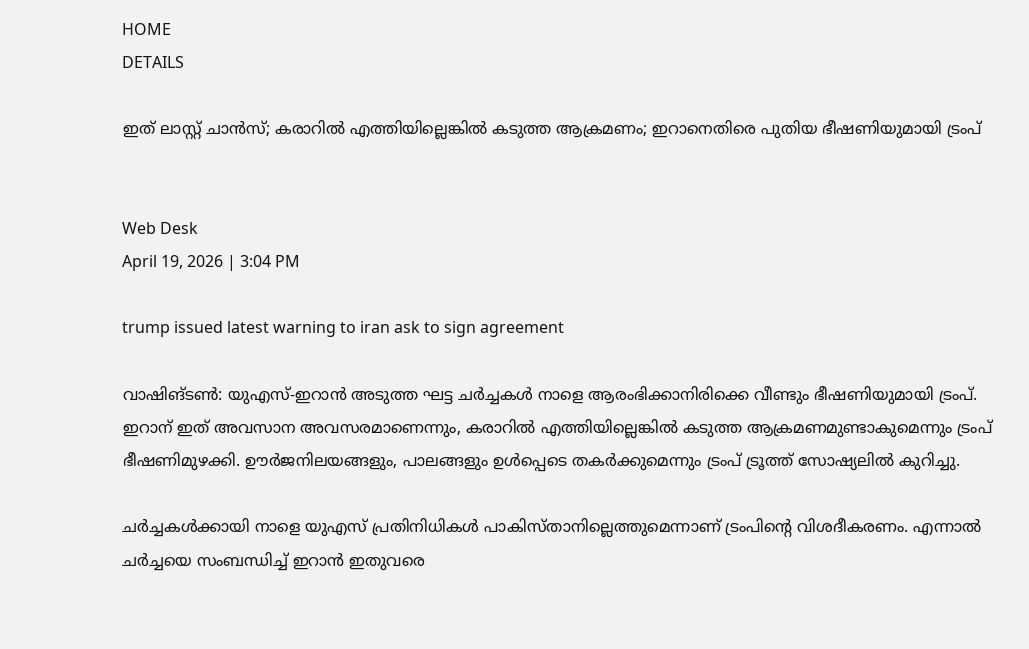HOME
DETAILS

ഇത് ലാസ്റ്റ് ചാന്‍സ്; കരാറില്‍ എത്തിയില്ലെങ്കില്‍ കടുത്ത ആക്രമണം; ഇറാനെതിരെ പുതിയ ഭീഷണിയുമായി ട്രംപ്


Web Desk
April 19, 2026 | 3:04 PM

trump issued latest warning to iran ask to sign agreement

വാഷിങ്ടണ്‍: യുഎസ്-ഇറാന്‍ അടുത്ത ഘട്ട ചര്‍ച്ചകള്‍ നാളെ ആരംഭിക്കാനിരിക്കെ വീണ്ടും ഭീഷണിയുമായി ട്രംപ്. ഇറാന് ഇത് അവസാന അവസരമാണെന്നും, കരാറില്‍ എത്തിയില്ലെങ്കില്‍ കടുത്ത ആക്രമണമുണ്ടാകുമെന്നും ട്രംപ് ഭീഷണിമുഴക്കി. ഊര്‍ജനിലയങ്ങളും, പാലങ്ങളും ഉള്‍പ്പെടെ തകര്‍ക്കുമെന്നും ട്രംപ് ട്രൂത്ത് സോഷ്യലില്‍ കുറിച്ചു.

ചര്‍ച്ചകള്‍ക്കായി നാളെ യുഎസ് പ്രതിനിധികള്‍ പാകിസ്താനില്ലെത്തുമെന്നാണ് ട്രംപിന്റെ വിശദീകരണം. എന്നാല്‍ ചര്‍ച്ചയെ സംബന്ധിച്ച് ഇറാന്‍ ഇതുവരെ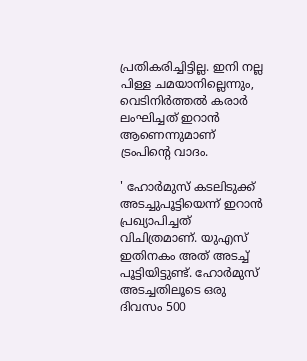പ്രതികരിച്ചിട്ടില്ല. ഇനി നല്ല പിള്ള ചമയാനില്ലെന്നും, വെടിനിര്‍ത്തല്‍ കരാര്‍ ലംഘിച്ചത് ഇറാന്‍ ആണെന്നുമാണ് ട്രംപിന്റെ വാദം.

' ഹോര്‍മുസ് കടലിടുക്ക് അടച്ചുപൂട്ടിയെന്ന് ഇറാന്‍ പ്രഖ്യാപിച്ചത് വിചിത്രമാണ്. യുഎസ് ഇതിനകം അത് അടച്ച് പൂട്ടിയിട്ടുണ്ട്. ഹോര്‍മുസ് അടച്ചതിലൂടെ ഒരു ദിവസം 500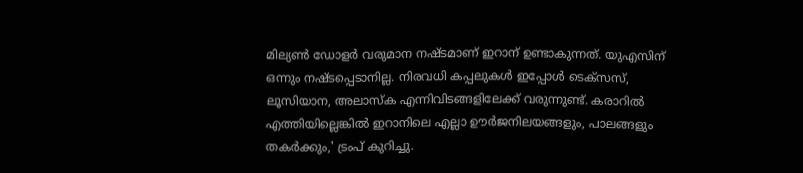മില്യണ്‍ ഡോളര്‍ വരുമാന നഷ്ടമാണ് ഇറാന് ഉണ്ടാകുന്നത്. യുഎസിന് ഒന്നും നഷ്ടപ്പെടാനില്ല. നിരവധി കപ്പലുകള്‍ ഇപ്പോള്‍ ടെക്‌സസ്, ലൂസിയാന, അലാസ്‌ക എന്നിവിടങ്ങളിലേക്ക് വരുന്നുണ്ട്. കരാറില്‍ എത്തിയില്ലെങ്കില്‍ ഇറാനിലെ എല്ലാ ഊര്‍ജനിലയങ്ങളും, പാലങ്ങളും തകര്‍ക്കും,' ട്രംപ് കുറിച്ചു.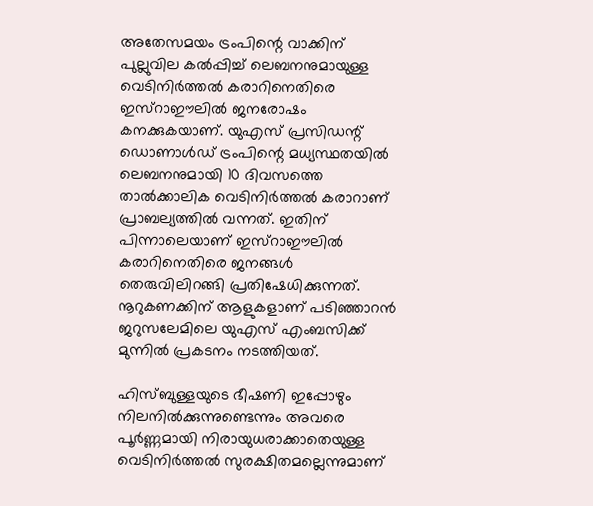അതേസമയം ട്രംപിന്റെ വാക്കിന് പുല്ലുവില കൽപ്പിച്ച് ലെബനനുമായുള്ള വെടിനിർത്തൽ കരാറിനെതിരെ ഇസ്റാഈലിൽ ജനരോഷം കനക്കുകയാണ്. യുഎസ് പ്രസിഡന്റ് ഡൊണാൾഡ് ട്രംപിന്റെ മധ്യസ്ഥതയിൽ ലെബനനുമായി 10 ദിവസത്തെ താൽക്കാലിക വെടിനിർത്തൽ കരാറാണ് പ്രാബല്യത്തിൽ വന്നത്. ഇതിന് പിന്നാലെയാണ് ഇസ്റാഈലിൽ കരാറിനെതിരെ ജനങ്ങൾ തെരുവിലിറങ്ങി പ്രതിഷേധിക്കുന്നത്. നൂറുകണക്കിന് ആളുകളാണ് പടിഞ്ഞാറൻ ജറുസലേമിലെ യുഎസ് എംബസിക്ക് മുന്നിൽ പ്രകടനം നടത്തിയത്.

ഹിസ്ബുള്ളയുടെ ഭീഷണി ഇപ്പോഴും നിലനിൽക്കുന്നുണ്ടെന്നും അവരെ പൂർണ്ണമായി നിരായുധരാക്കാതെയുള്ള വെടിനിർത്തൽ സുരക്ഷിതമല്ലെന്നുമാണ്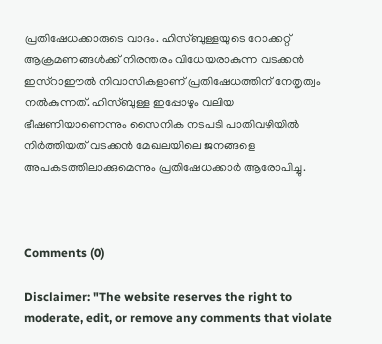പ്രതിഷേധക്കാരുടെ വാദം. ഹിസ്ബുള്ളയുടെ റോക്കറ്റ് ആക്രമണങ്ങൾക്ക് നിരന്തരം വിധേയരാകുന്ന വടക്കൻ ഇസ്റാഈൽ നിവാസികളാണ് പ്രതിഷേധത്തിന് നേതൃത്വം നൽകുന്നത്. ഹിസ്ബുള്ള ഇപ്പോഴും വലിയ ഭീഷണിയാണെന്നും സൈനിക നടപടി പാതിവഴിയിൽ നിർത്തിയത് വടക്കൻ മേഖലയിലെ ജനങ്ങളെ അപകടത്തിലാക്കുമെന്നും പ്രതിഷേധക്കാർ ആരോപിച്ചു.



Comments (0)

Disclaimer: "The website reserves the right to moderate, edit, or remove any comments that violate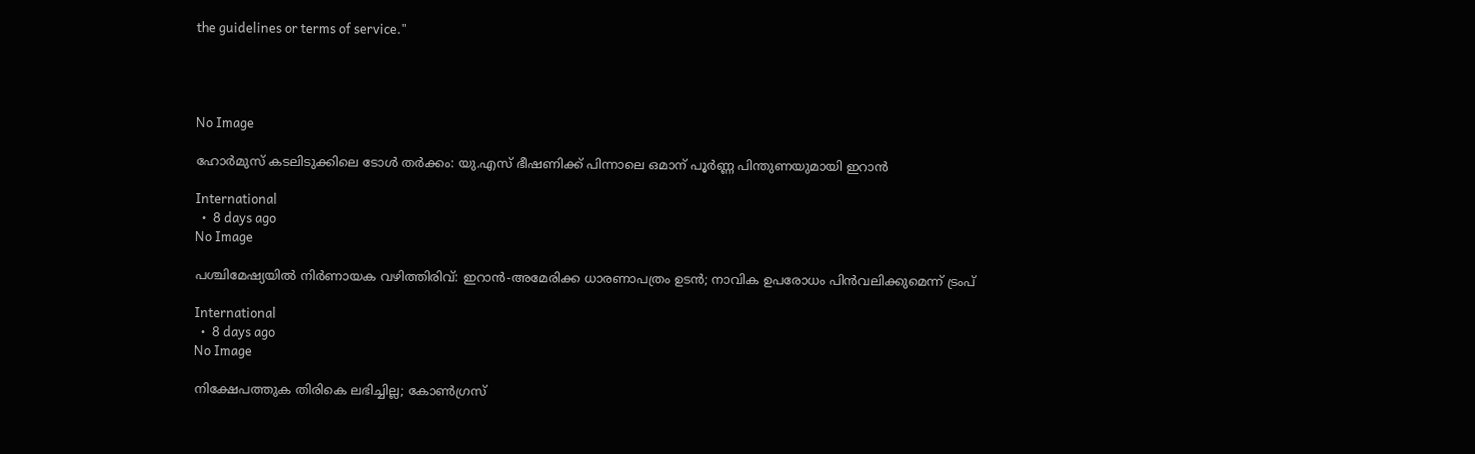the guidelines or terms of service."




No Image

ഹോർമുസ് കടലിടുക്കിലെ ടോൾ തർക്കം: യു.എസ് ഭീഷണിക്ക് പിന്നാലെ ഒമാന് പൂർണ്ണ പിന്തുണയുമായി ഇറാൻ

International
  •  8 days ago
No Image

പശ്ചിമേഷ്യയിൽ നിർണായക വഴിത്തിരിവ്: ഇറാൻ-അമേരിക്ക ധാരണാപത്രം ഉടൻ; നാവിക ഉപരോധം പിൻവലിക്കുമെന്ന് ട്രംപ്

International
  •  8 days ago
No Image

നിക്ഷേപത്തുക തിരികെ ലഭിച്ചില്ല; കോൺഗ്രസ്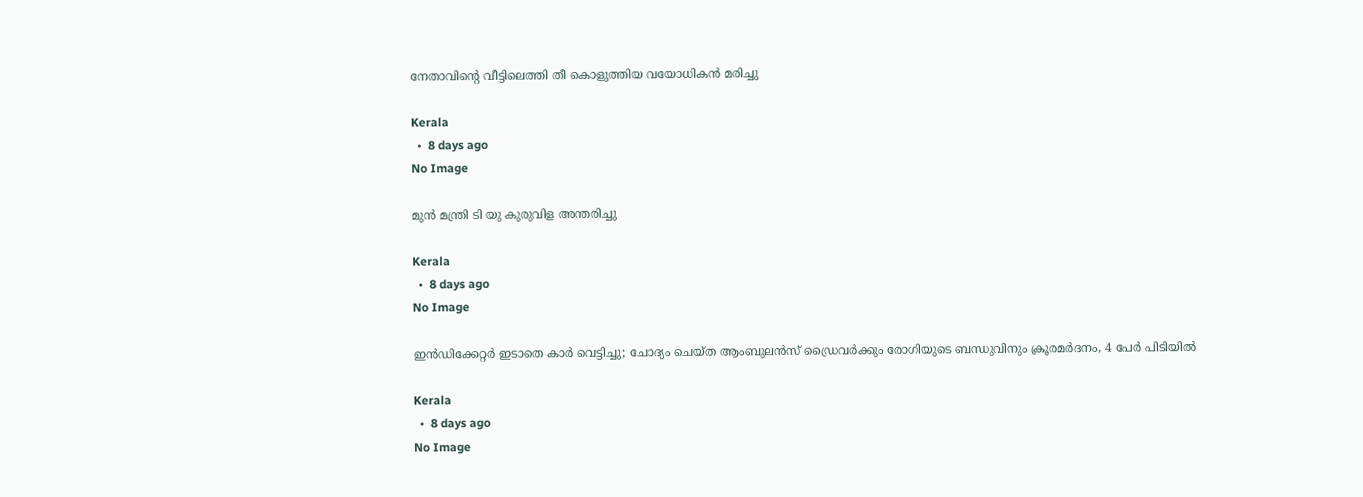നേതാവിന്റെ വീട്ടിലെത്തി തീ കൊളുത്തിയ വയോധികൻ മരിച്ചു

Kerala
  •  8 days ago
No Image

മുൻ മന്ത്രി ടി യു കുരുവിള അന്തരിച്ചു

Kerala
  •  8 days ago
No Image

ഇൻഡിക്കേറ്റർ ഇടാതെ കാർ വെട്ടിച്ചു; ചോദ്യം ചെയ്ത ആംബുലൻസ് ഡ്രൈവർക്കും രോഗിയുടെ ബന്ധുവിനും ക്രൂരമർദനം, 4 പേർ പിടിയിൽ

Kerala
  •  8 days ago
No Image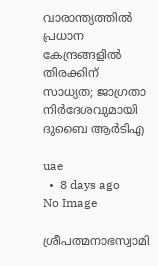വാരാന്ത്യത്തിൽ പ്രധാന കേന്ദ്രങ്ങളിൽ തിരക്കിന് സാധ്യത; ജാഗ്രതാ നിർദേശവുമായി ദുബൈ ആർടിഎ

uae
  •  8 days ago
No Image

ശ്രീപത്മനാഭസ്വാമി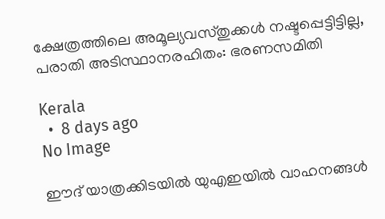ക്ഷേത്രത്തിലെ അമൂല്യവസ്തുക്കൾ നഷ്ടപ്പെട്ടിട്ടില്ല, പരാതി അടിസ്ഥാനരഹിതം: ഭരണസമിതി

Kerala
  •  8 days ago
No Image

ഈദ് യാത്രക്കിടയിൽ യുഎഇയിൽ വാഹനങ്ങൾ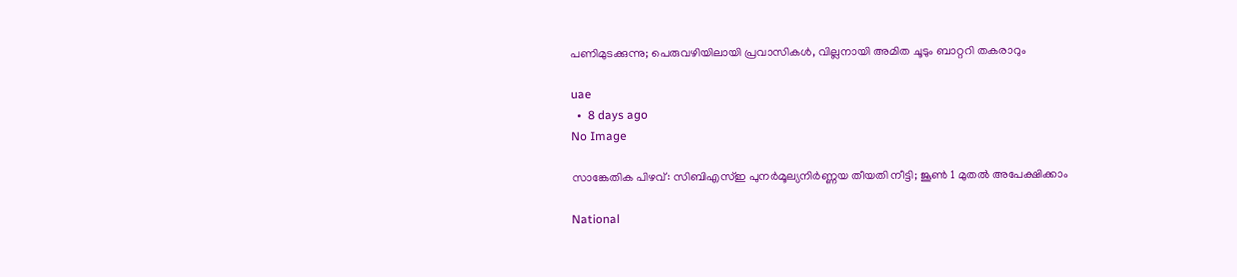പണിമുടക്കുന്നു; പെരുവഴിയിലായി പ്രവാസികൾ, വില്ലനായി അമിത ചൂടും ബാറ്ററി തകരാറും

uae
  •  8 days ago
No Image

സാങ്കേതിക പിഴവ്: സിബിഎസ്ഇ പുനർമൂല്യനിർണ്ണയ തീയതി നീട്ടി; ജൂൺ 1 മുതൽ അപേക്ഷിക്കാം

National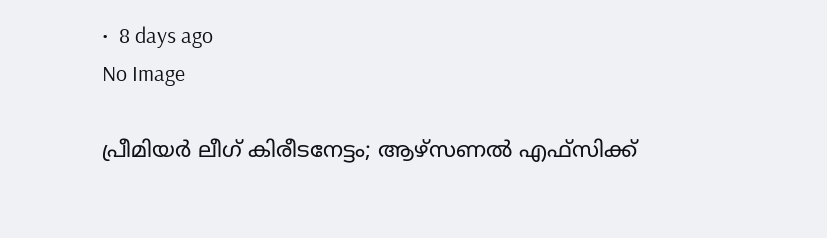•  8 days ago
No Image

പ്രീമിയർ ലീഗ് കിരീടനേട്ടം; ആഴ്സണൽ എഫ്‌സിക്ക്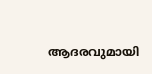ആദരവുമായി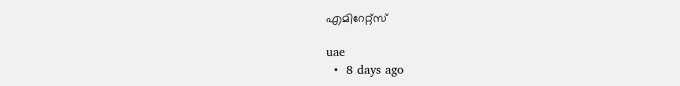എമിറേറ്റ്സ്

uae
  •  8 days ago